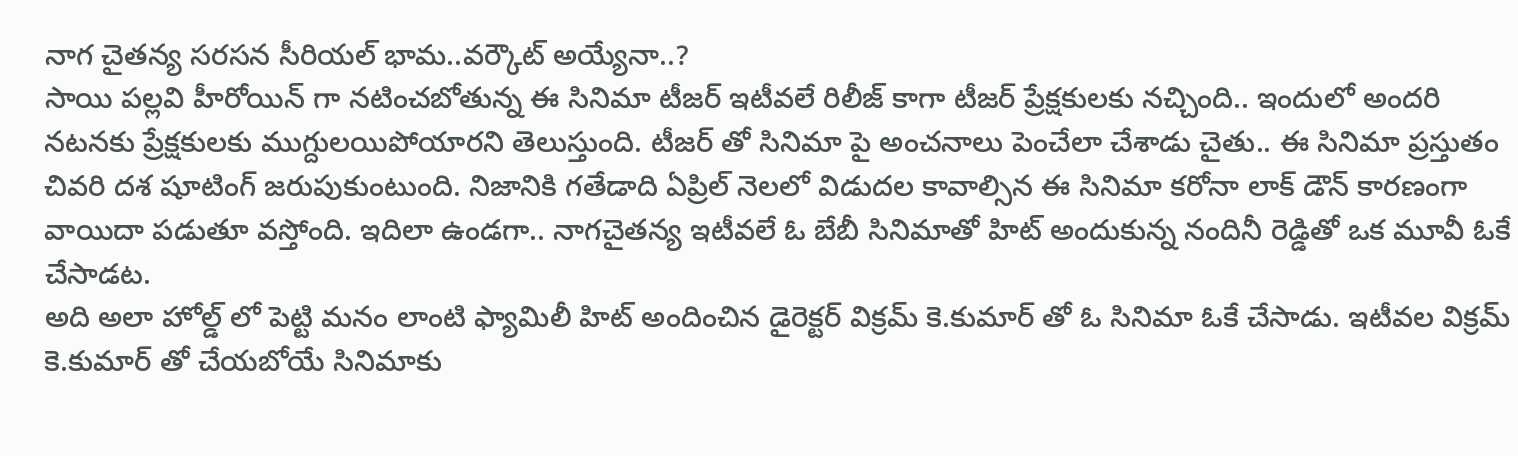నాగ చైతన్య సరసన సీరియల్ భామ..వర్కౌట్ అయ్యేనా..?
సాయి పల్లవి హీరోయిన్ గా నటించబోతున్న ఈ సినిమా టీజర్ ఇటీవలే రిలీజ్ కాగా టీజర్ ప్రేక్షకులకు నచ్చింది.. ఇందులో అందరి నటనకు ప్రేక్షకులకు ముగ్దులయిపోయారని తెలుస్తుంది. టీజర్ తో సినిమా పై అంచనాలు పెంచేలా చేశాడు చైతు.. ఈ సినిమా ప్రస్తుతం చివరి దశ షూటింగ్ జరుపుకుంటుంది. నిజానికి గతేడాది ఏప్రిల్ నెలలో విడుదల కావాల్సిన ఈ సినిమా కరోనా లాక్ డౌన్ కారణంగా వాయిదా పడుతూ వస్తోంది. ఇదిలా ఉండగా.. నాగచైతన్య ఇటీవలే ఓ బేబీ సినిమాతో హిట్ అందుకున్న నందినీ రెడ్డితో ఒక మూవీ ఓకే చేసాడట.
అది అలా హోల్డ్ లో పెట్టి మనం లాంటి ఫ్యామిలీ హిట్ అందించిన డైరెక్టర్ విక్రమ్ కె.కుమార్ తో ఓ సినిమా ఓకే చేసాడు. ఇటీవల విక్రమ్ కె.కుమార్ తో చేయబోయే సినిమాకు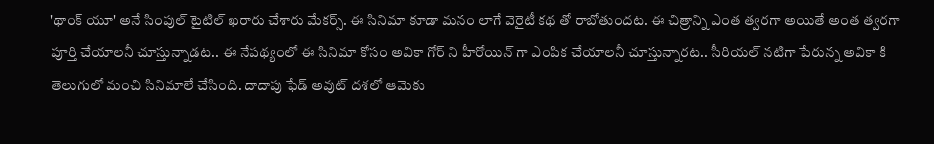'థాంక్ యూ' అనే సింపుల్ టైటిల్ ఖరారు చేశారు మేకర్స్. ఈ సినిమా కూడా మనం లాగే వెరైటీ కథ తో రాబోతుందట. ఈ చిత్రాన్ని ఎంత త్వరగా అయితే అంత త్వరగా పూర్తి చేయాలనీ చూస్తున్నాడట.. ఈ నేపథ్యంలో ఈ సినిమా కోసం అవికా గోర్ ని హీరోయిన్ గా ఎంపిక చేయాలనీ చూస్తున్నారట.. సీరియల్ నటిగా పేరున్న అవికా కి తెలుగులో మంచి సినిమాలే చేసింది. దాదాపు ఫేడ్ అవుట్ దశలో ఆమెకు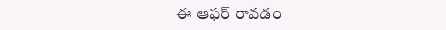ఈ ఆఫర్ రావడం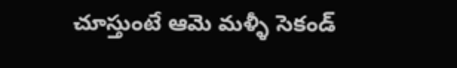చూస్తుంటే ఆమె మళ్ళీ సెకండ్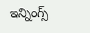ఇన్నింగ్స్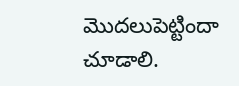మొదలుపెట్టిందా చూడాలి.